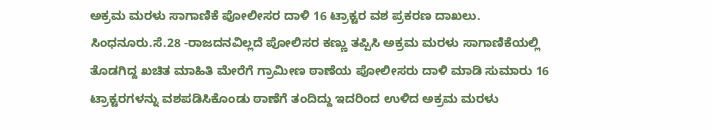ಅಕ್ರಮ ಮರಳು ಸಾಗಾಣಿಕೆ ಪೋಲೀಸರ ದಾಳಿ 16 ಟ್ರಾಕ್ಟರ ವಶ ಪ್ರಕರಣ ದಾಖಲು.
ಸಿಂಧನೂರು.ಸೆ.28 -ರಾಜದನವಿಲ್ಲದೆ ಪೋಲಿಸರ ಕಣ್ಣು ತಪ್ಪಿಸಿ ಅಕ್ರಮ ಮರಳು ಸಾಗಾಣಿಕೆಯಲ್ಲಿ ತೊಡಗಿದ್ದ ಖಚಿತ ಮಾಹಿತಿ ಮೇರೆಗೆ ಗ್ರಾಮೀಣ ಠಾಣೆಯ ಪೋಲೀಸರು ದಾಳಿ ಮಾಡಿ ಸುಮಾರು 16 ಟ್ರಾಕ್ಟರಗಳನ್ನು ವಶಪಡಿಸಿಕೊಂಡು ಠಾಣೆಗೆ ತಂದಿದ್ದು ಇದರಿಂದ ಉಳಿದ ಅಕ್ರಮ ಮರಳು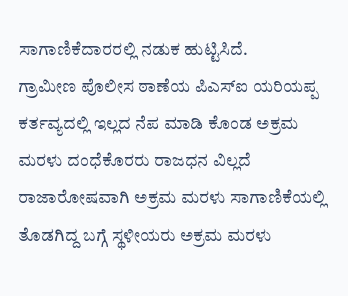ಸಾಗಾಣಿಕೆದಾರರಲ್ಲಿ ನಡುಕ ಹುಟ್ಟಿಸಿದೆ.
ಗ್ರಾಮೀಣ ಪೊಲೀಸ ಠಾಣೆಯ ಪಿಎಸ್ಐ ಯರಿಯಪ್ಪ ಕರ್ತವ್ಯದಲ್ಲಿ ಇಲ್ಲದ ನೆಪ ಮಾಡಿ ಕೊಂಡ ಅಕ್ರಮ ಮರಳು ದಂಧೆಕೊರರು ರಾಜಧನ ವಿಲ್ಲದೆ ರಾಜಾರೋಷವಾಗಿ ಅಕ್ರಮ ಮರಳು ಸಾಗಾಣಿಕೆಯಲ್ಲಿ ತೊಡಗಿದ್ದ ಬಗ್ಗೆ ಸ್ಥಳೀಯರು ಅಕ್ರಮ ಮರಳು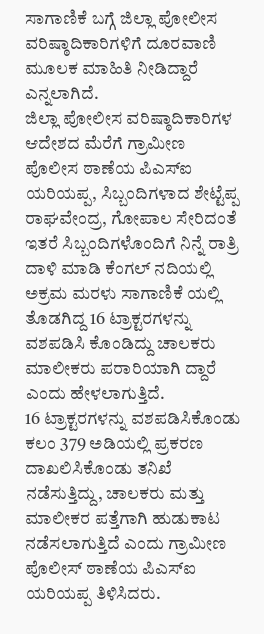ಸಾಗಾಣಿಕೆ ಬಗ್ಗೆ ಜಿಲ್ಲಾ ಪೋಲೀಸ ವರಿಷ್ಠಾದಿಕಾರಿಗಳಿಗೆ ದೂರವಾಣಿ ಮೂಲಕ ಮಾಹಿತಿ ನೀಡಿದ್ದಾರೆ ಎನ್ನಲಾಗಿದೆ.
ಜಿಲ್ಲಾ ಪೋಲೀಸ ವರಿಷ್ಠಾದಿಕಾರಿಗಳ ಆದೇಶದ ಮೆರೆಗೆ ಗ್ರಾಮೀಣ ಪೊಲೀಸ ಠಾಣೆಯ ಪಿಎಸ್ಐ ಯರಿಯಪ್ಪ, ಸಿಬ್ಬಂದಿಗಳಾದ ಶೇಟ್ಟೆಪ್ಪ ರಾಘವೇಂದ್ರ, ಗೋಪಾಲ ಸೇರಿದಂತೆ ಇತರೆ ಸಿಬ್ಬಂದಿಗಳೊಂದಿಗೆ ನಿನ್ನೆ ರಾತ್ರಿ ದಾಳಿ ಮಾಡಿ ಕೆಂಗಲ್ ನದಿಯಲ್ಲಿ ಅಕ್ರಮ ಮರಳು ಸಾಗಾಣಿಕೆ ಯಲ್ಲಿ ತೊಡಗಿದ್ದ 16 ಟ್ರಾಕ್ಟರಗಳನ್ನು ವಶಪಡಿಸಿ ಕೊಂಡಿದ್ದು ಚಾಲಕರು ಮಾಲೀಕರು ಪರಾರಿಯಾಗಿ ದ್ದಾರೆ ಎಂದು ಹೇಳಲಾಗುತ್ತಿದೆ.
16 ಟ್ರಾಕ್ಟರಗಳನ್ನು ವಶಪಡಿಸಿಕೊಂಡು ಕಲಂ 379 ಅಡಿಯಲ್ಲಿ ಪ್ರಕರಣ ದಾಖಲಿಸಿಕೊಂಡು ತನಿಖೆ ನಡೆಸುತ್ತಿದ್ದು, ಚಾಲಕರು ಮತ್ತು ಮಾಲೀಕರ ಪತ್ತೆಗಾಗಿ ಹುಡುಕಾಟ ನಡೆಸಲಾಗುತ್ತಿದೆ ಎಂದು ಗ್ರಾಮೀಣ ಪೊಲೀಸ್ ಠಾಣೆಯ ಪಿಎಸ್ಐ ಯರಿಯಪ್ಪ ತಿಳಿಸಿದರು.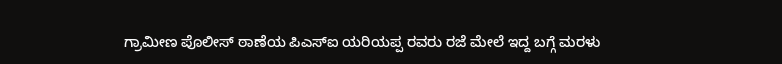ಗ್ರಾಮೀಣ ಪೊಲೀಸ್ ಠಾಣೆಯ ಪಿಎಸ್ಐ ಯರಿಯಪ್ಪ ರವರು ರಜೆ ಮೇಲೆ ಇದ್ದ ಬಗ್ಗೆ ಮರಳು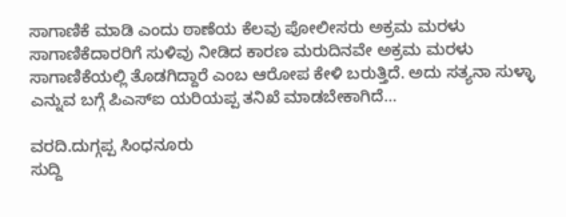ಸಾಗಾಣಿಕೆ ಮಾಡಿ ಎಂದು ಠಾಣೆಯ ಕೆಲವು ಪೋಲೀಸರು ಅಕ್ರಮ ಮರಳು ಸಾಗಾಣಿಕೆದಾರರಿಗೆ ಸುಳಿವು ನೀಡಿದ ಕಾರಣ ಮರುದಿನವೇ ಅಕ್ರಮ ಮರಳು ಸಾಗಾಣಿಕೆಯಲ್ಲಿ ತೊಡಗಿದ್ದಾರೆ ಎಂಬ ಆರೋಪ ಕೇಳಿ ಬರುತ್ತಿದೆ. ಅದು ಸತ್ಯನಾ ಸುಳ್ಳಾ ಎನ್ನುವ ಬಗ್ಗೆ ಪಿಎಸ್ಐ ಯರಿಯಪ್ಪ ತನಿಖೆ ಮಾಡಬೇಕಾಗಿದೆ…

ವರದಿ.ದುಗ್ಗಪ್ಪ ಸಿಂಧನೂರು
ಸುದ್ದಿ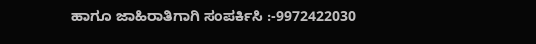ಹಾಗೂ ಜಾಹಿರಾತಿಗಾಗಿ ಸಂಪರ್ಕಿಸಿ :-9972422030